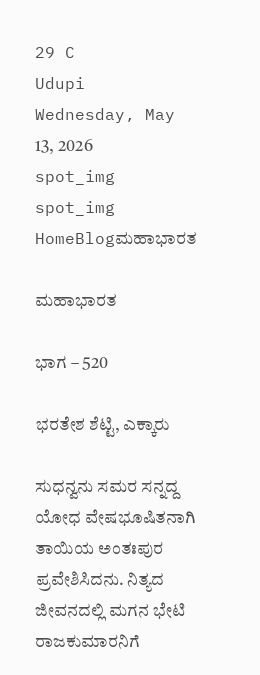29 C
Udupi
Wednesday, May 13, 2026
spot_img
spot_img
HomeBlogಮಹಾಭಾರತ

ಮಹಾಭಾರತ

ಭಾಗ – 520

ಭರತೇಶ ಶೆಟ್ಟಿ, ಎಕ್ಕಾರು

ಸುಧನ್ವನು ಸಮರ ಸನ್ನದ್ದ ಯೋಧ ವೇಷಭೂಷಿತನಾಗಿ ತಾಯಿಯ ಅಂತಃಪುರ ಪ್ರವೇಶಿಸಿದನು. ನಿತ್ಯದ ಜೀವನದಲ್ಲಿ ಮಗನ ಭೇಟಿ ರಾಜಕುಮಾರನಿಗೆ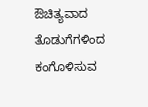ಔಚಿತ್ಯವಾದ ತೊಡುಗೆಗಳಿಂದ ಕಂಗೊಳಿಸುವ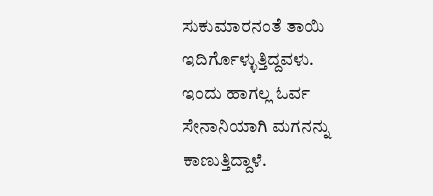ಸುಕುಮಾರನಂತೆ ತಾಯಿ ಇದಿರ್ಗೊಳ್ಳುತ್ತಿದ್ದವಳು. ಇಂದು ಹಾಗಲ್ಲ ಓರ್ವ ಸೇನಾನಿಯಾಗಿ ಮಗನನ್ನು ಕಾಣುತ್ತಿದ್ದಾಳೆ.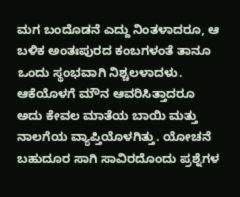ಮಗ ಬಂದೊಡನೆ ಎದ್ದು ನಿಂತಳಾದರೂ, ಆ ಬಳಿಕ ಅಂತಃಪುರದ ಕಂಬಗಳಂತೆ ತಾನೂ ಒಂದು ಸ್ಥಂಭವಾಗಿ ನಿಶ್ಚಲಳಾದಳು. ಆಕೆಯೊಳಗೆ ಮೌನ ಆವರಿಸಿತ್ತಾದರೂ ಅದು ಕೇವಲ ಮಾತೆಯ ಬಾಯಿ ಮತ್ತು ನಾಲಗೆಯ ವ್ಯಾಪ್ತಿಯೊಳಗಿತ್ತು. ಯೋಚನೆ ಬಹುದೂರ ಸಾಗಿ ಸಾವಿರದೊಂದು ಪ್ರಶ್ನೆಗಳ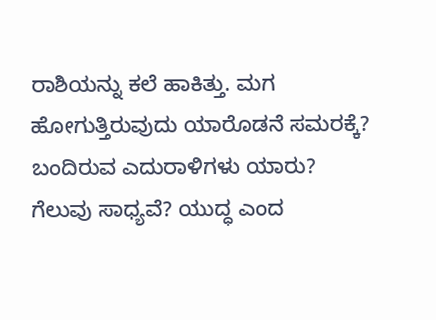ರಾಶಿಯನ್ನು ಕಲೆ ಹಾಕಿತ್ತು. ಮಗ ಹೋಗುತ್ತಿರುವುದು ಯಾರೊಡನೆ ಸಮರಕ್ಕೆ? ಬಂದಿರುವ ಎದುರಾಳಿಗಳು ಯಾರು? ಗೆಲುವು ಸಾಧ್ಯವೆ? ಯುದ್ಧ ಎಂದ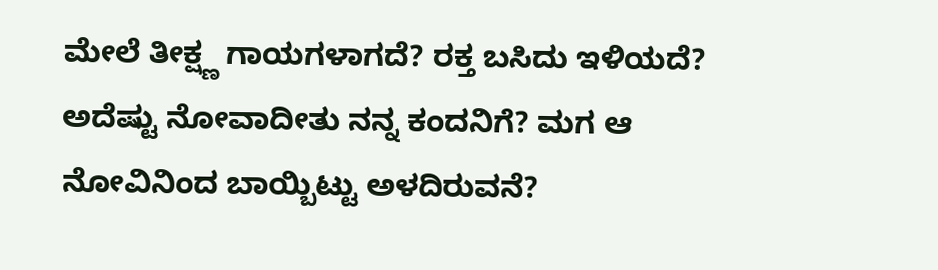ಮೇಲೆ ತೀಕ್ಷ್ಣ ಗಾಯಗಳಾಗದೆ? ರಕ್ತ ಬಸಿದು ಇಳಿಯದೆ? ಅದೆಷ್ಟು ನೋವಾದೀತು ನನ್ನ ಕಂದನಿಗೆ? ಮಗ ಆ ನೋವಿನಿಂದ ಬಾಯ್ಬಿಟ್ಟು ಅಳದಿರುವನೆ?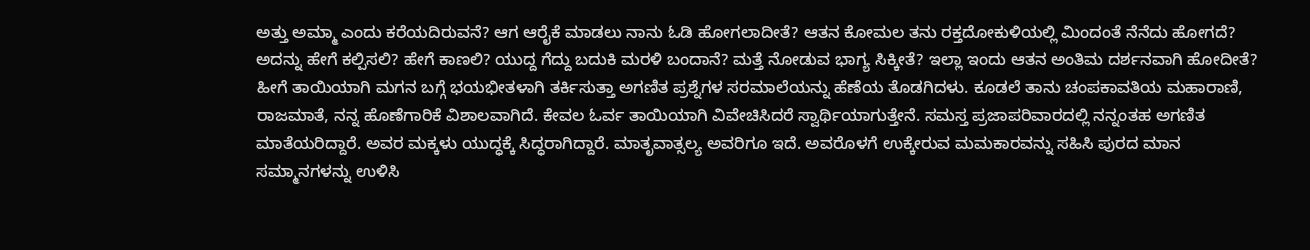ಅತ್ತು ಅಮ್ಮಾ ಎಂದು ಕರೆಯದಿರುವನೆ? ಆಗ ಆರೈಕೆ ಮಾಡಲು ನಾನು ಓಡಿ ಹೋಗಲಾದೀತೆ? ಆತನ ಕೋಮಲ ತನು ರಕ್ತದೋಕುಳಿಯಲ್ಲಿ ಮಿಂದಂತೆ ನೆನೆದು ಹೋಗದೆ? ಅದನ್ನು ಹೇಗೆ ಕಲ್ಪಿಸಲಿ? ಹೇಗೆ ಕಾಣಲಿ? ಯುದ್ದ ಗೆದ್ದು ಬದುಕಿ ಮರಳಿ ಬಂದಾನೆ? ಮತ್ತೆ ನೋಡುವ ಭಾಗ್ಯ ಸಿಕ್ಕೀತೆ? ಇಲ್ಲಾ ಇಂದು ಆತನ ಅಂತಿಮ ದರ್ಶನವಾಗಿ ಹೋದೀತೆ? ಹೀಗೆ ತಾಯಿಯಾಗಿ ಮಗನ ಬಗ್ಗೆ ಭಯಭೀತಳಾಗಿ ತರ್ಕಿಸುತ್ತಾ ಅಗಣಿತ ಪ್ರಶ್ನೆಗಳ ಸರಮಾಲೆಯನ್ನು ಹೆಣೆಯ ತೊಡಗಿದಳು‌. ಕೂಡಲೆ ತಾನು ಚಂಪಕಾವತಿಯ ಮಹಾರಾಣಿ, ರಾಜಮಾತೆ, ನನ್ನ ಹೊಣೆಗಾರಿಕೆ ವಿಶಾಲವಾಗಿದೆ. ಕೇವಲ ಓರ್ವ ತಾಯಿಯಾಗಿ ವಿವೇಚಿಸಿದರೆ ಸ್ವಾರ್ಥಿಯಾಗುತ್ತೇನೆ. ಸಮಸ್ತ ಪ್ರಜಾಪರಿವಾರದಲ್ಲಿ ನನ್ನಂತಹ ಅಗಣಿತ ಮಾತೆಯರಿದ್ದಾರೆ. ಅವರ ಮಕ್ಕಳು ಯುದ್ಧಕ್ಕೆ ಸಿದ್ಧರಾಗಿದ್ದಾರೆ. ಮಾತೃವಾತ್ಸಲ್ಯ ಅವರಿಗೂ ಇದೆ. ಅವರೊಳಗೆ ಉಕ್ಕೇರುವ ಮಮಕಾರವನ್ನು ಸಹಿಸಿ ಪುರದ ಮಾನ ಸಮ್ಮಾನಗಳನ್ನು ಉಳಿಸಿ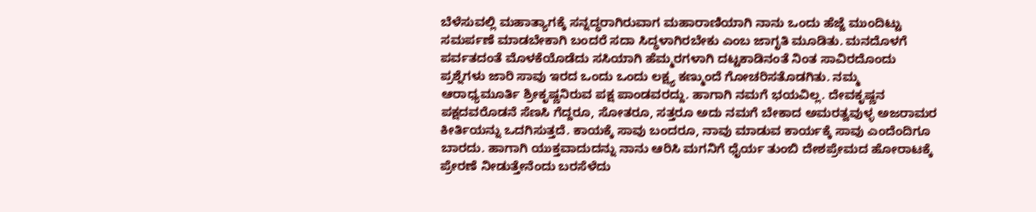ಬೆಳೆಸುವಲ್ಲಿ ಮಹಾತ್ಯಾಗಕ್ಕೆ ಸನ್ನದ್ಧರಾಗಿರುವಾಗ ಮಹಾರಾಣಿಯಾಗಿ ನಾನು ಒಂದು ಹೆಜ್ಜೆ ಮುಂದಿಟ್ಟು ಸಮರ್ಪಣೆ ಮಾಡಬೇಕಾಗಿ ಬಂದರೆ ಸದಾ ಸಿದ್ಧಳಾಗಿರಬೇಕು ಎಂಬ ಜಾಗೃತಿ ಮೂಡಿತು. ಮನದೊಳಗೆ ಪರ್ವತದಂತೆ ಮೊಳಕೆಯೊಡೆದು ಸಸಿಯಾಗಿ ಹೆಮ್ಮರಗಳಾಗಿ ದಟ್ಟಕಾಡಿನಂತೆ ನಿಂತ ಸಾವಿರದೊಂದು ಪ್ರಶ್ನೆಗಳು ಜಾರಿ ಸಾವು ಇರದ ಒಂದು ಒಂದು ಲಕ್ಷ್ಯ ಕಣ್ಮುಂದೆ ಗೋಚರಿಸತೊಡಗಿತು. ನಮ್ಮ ಆರಾಧ್ಯಮೂರ್ತಿ ಶ್ರೀಕೃಷ್ಣನಿರುವ ಪಕ್ಷ ಪಾಂಡವರದ್ದು. ಹಾಗಾಗಿ ನಮಗೆ ಭಯವಿಲ್ಲ. ದೇವಕೃಷ್ಣನ ಪಕ್ಷದವರೊಡನೆ ಸೆಣಸಿ ಗೆದ್ದರೂ, ಸೋತರೂ, ಸತ್ತರೂ ಅದು ನಮಗೆ ಬೇಕಾದ ಅಮರತ್ವವುಳ್ಳ ಅಜರಾಮರ ಕೀರ್ತಿಯನ್ನು ಒದಗಿಸುತ್ತದೆ. ಕಾಯಕ್ಕೆ ಸಾವು ಬಂದರೂ, ನಾವು ಮಾಡುವ ಕಾರ್ಯಕ್ಕೆ ಸಾವು ಎಂದೆಂದಿಗೂ ಬಾರದು. ಹಾಗಾಗಿ ಯುಕ್ತವಾದುದನ್ನು ನಾನು ಆರಿಸಿ ಮಗನಿಗೆ ಧೈರ್ಯ ತುಂಬಿ ದೇಶಪ್ರೇಮದ ಹೋರಾಟಕ್ಕೆ ಪ್ರೇರಣೆ ನೀಡುತ್ತೇನೆಂದು ಬರಸೆಳೆದು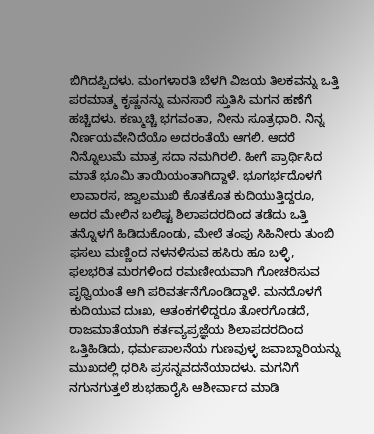ಬಿಗಿದಪ್ಪಿದಳು. ಮಂಗಳಾರತಿ ಬೆಳಗಿ ವಿಜಯ ತಿಲಕವನ್ನು ಒತ್ತಿ ಪರಮಾತ್ಮ ಕೃಷ್ಣನನ್ನು ಮನಸಾರೆ ಸ್ತುತಿಸಿ ಮಗನ ಹಣೆಗೆ ಹಚ್ಚಿದಳು. ಕಣ್ಮುಚ್ಚಿ ಭಗವಂತಾ, ನೀನು ಸೂತ್ರಧಾರಿ. ನಿನ್ನ ನಿರ್ಣಯವೇನಿದೆಯೊ ಅದರಂತೆಯೆ ಆಗಲಿ. ಆದರೆ ನಿನ್ನೊಲುಮೆ ಮಾತ್ರ ಸದಾ ನಮಗಿರಲಿ. ಹೀಗೆ ಪ್ರಾರ್ಥಿಸಿದ ಮಾತೆ ಭೂಮಿ ತಾಯಿಯಂತಾಗಿದ್ದಾಳೆ. ಭೂಗರ್ಭದೊಳಗೆ ಲಾವಾರಸ, ಜ್ವಾಲಮುಖಿ ಕೊತಕೊತ ಕುದಿಯುತ್ತಿದ್ದರೂ, ಅದರ ಮೇಲಿನ ಬಲಿಷ್ಟ ಶಿಲಾಪದರದಿಂದ ತಡೆದು ಒತ್ತಿ ತನ್ನೊಳಗೆ ಹಿಡಿದುಕೊಂಡು, ಮೇಲೆ ತಂಪು ಸಿಹಿನೀರು ತುಂಬಿ ಫಸಲು ಮಣ್ಣಿಂದ ನಳನಳಿಸುವ ಹಸಿರು ಹೂ ಬಳ್ಳಿ, ಫಲಭರಿತ ಮರಗಳಿಂದ ರಮಣೀಯವಾಗಿ ಗೋಚರಿಸುವ ಪೃಥ್ವಿಯಂತೆ ಆಗಿ ಪರಿವರ್ತನೆಗೊಂಡಿದ್ದಾಳೆ. ಮನದೊಳಗೆ ಕುದಿಯುವ ದುಃಖ, ಆತಂಕಗಳಿದ್ದರೂ ತೋರಗೊಡದೆ, ರಾಜಮಾತೆಯಾಗಿ ಕರ್ತವ್ಯಪ್ರಜ್ಞೆಯ ಶಿಲಾಪದರದಿಂದ ಒತ್ತಿಹಿಡಿದು, ಧರ್ಮಪಾಲನೆಯ ಗುಣವುಳ್ಳ ಜವಾಬ್ದಾರಿಯನ್ನು ಮುಖದಲ್ಲಿ ಧರಿಸಿ ಪ್ರಸನ್ನವದನೆಯಾದಳು. ಮಗನಿಗೆ ನಗುನಗುತ್ತಲೆ ಶುಭಹಾರೈಸಿ ಆಶೀರ್ವಾದ ಮಾಡಿ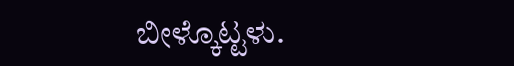ಬೀಳ್ಕೊಟ್ಟಳು.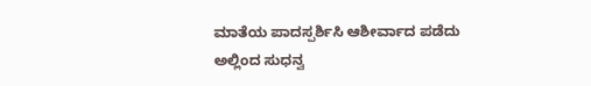ಮಾತೆಯ ಪಾದಸ್ಪರ್ಶಿಸಿ ಆಶೀರ್ವಾದ ಪಡೆದು ಅಲ್ಲಿಂದ ಸುಧನ್ವ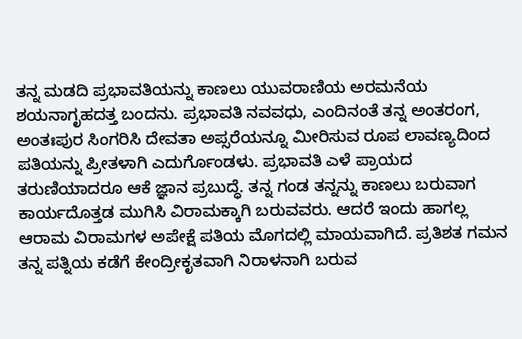ತನ್ನ ಮಡದಿ ಪ್ರಭಾವತಿಯನ್ನು ಕಾಣಲು ಯುವರಾಣಿಯ ಅರಮನೆಯ ಶಯನಾಗೃಹದತ್ತ ಬಂದನು. ಪ್ರಭಾವತಿ ನವವಧು, ಎಂದಿನಂತೆ ತನ್ನ ಅಂತರಂಗ, ಅಂತಃಪುರ ಸಿಂಗರಿಸಿ ದೇವತಾ ಅಪ್ಸರೆಯನ್ನೂ ಮೀರಿಸುವ ರೂಪ ಲಾವಣ್ಯದಿಂದ ಪತಿಯನ್ನು ಪ್ರೀತಳಾಗಿ ಎದುರ್ಗೊಂಡಳು. ಪ್ರಭಾವತಿ ಎಳೆ ಪ್ರಾಯದ ತರುಣಿಯಾದರೂ ಆಕೆ ಜ್ಞಾನ ಪ್ರಬುದ್ಧೆ. ತನ್ನ ಗಂಡ ತನ್ನನ್ನು ಕಾಣಲು ಬರುವಾಗ ಕಾರ್ಯದೊತ್ತಡ ಮುಗಿಸಿ ವಿರಾಮಕ್ಕಾಗಿ ಬರುವವರು. ಆದರೆ ಇಂದು ಹಾಗಲ್ಲ ಆರಾಮ ವಿರಾಮಗಳ ಅಪೇಕ್ಷೆ ಪತಿಯ ಮೊಗದಲ್ಲಿ ಮಾಯವಾಗಿದೆ. ಪ್ರತಿಶತ ಗಮನ ತನ್ನ ಪತ್ನಿಯ ಕಡೆಗೆ ಕೇಂದ್ರೀಕೃತವಾಗಿ ನಿರಾಳನಾಗಿ ಬರುವ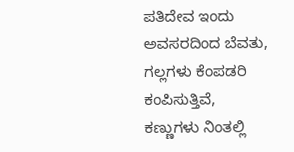ಪತಿದೇವ ಇಂದು ಅವಸರದಿಂದ ಬೆವತು, ಗಲ್ಲಗಳು ಕೆಂಪಡರಿ ಕಂಪಿಸುತ್ತಿವೆ, ಕಣ್ಣುಗಳು ನಿಂತಲ್ಲಿ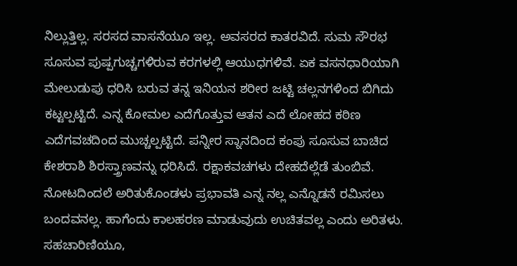ನಿಲ್ಲುತ್ತಿಲ್ಲ. ಸರಸದ ವಾಸನೆಯೂ ಇಲ್ಲ. ಅವಸರದ ಕಾತರವಿದೆ. ಸುಮ ಸೌರಭ ಸೂಸುವ ಪುಷ್ಪಗುಚ್ಚಗಳಿರುವ ಕರಗಳಲ್ಲಿ ಆಯುಧಗಳಿವೆ. ಏಕ ವಸನಧಾರಿಯಾಗಿ ಮೇಲುಡುಪು ಧರಿಸಿ ಬರುವ ತನ್ನ ಇನಿಯನ ಶರೀರ ಜಟ್ಟಿ ಚಲ್ಲನಗಳಿಂದ ಬಿಗಿದು ಕಟ್ಟಲ್ಪಟ್ಟಿದೆ. ಎನ್ನ ಕೋಮಲ ಎದೆಗೊತ್ತುವ ಆತನ ಎದೆ ಲೋಹದ ಕಠಿಣ ಎದೆಗವಚದಿಂದ ಮುಚ್ಚಲ್ಪಟ್ಟಿದೆ. ಪನ್ನೀರ ಸ್ನಾನದಿಂದ ಕಂಪು ಸೂಸುವ ಬಾಚಿದ ಕೇಶರಾಶಿ ಶಿರಸ್ತ್ರಾಣವನ್ನು ಧರಿಸಿದೆ. ರಕ್ಷಾಕವಚಗಳು ದೇಹದೆಲ್ಲೆಡೆ ತುಂಬಿವೆ‌. ನೋಟದಿಂದಲೆ ಅರಿತುಕೊಂಡಳು ಪ್ರಭಾವತಿ ಎನ್ನ ನಲ್ಲ ಎನ್ನೊಡನೆ ರಮಿಸಲು ಬಂದವನಲ್ಲ. ಹಾಗೆಂದು ಕಾಲಹರಣ ಮಾಡುವುದು ಉಚಿತವಲ್ಲ ಎಂದು ಅರಿತಳು. ಸಹಚಾರಿಣಿಯೂ,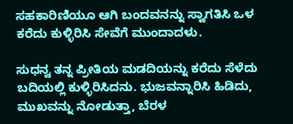ಸಹಕಾರಿಣಿಯೂ ಆಗಿ ಬಂದವನನ್ನು ಸ್ವಾಗತಿಸಿ ಒಳ ಕರೆದು ಕುಳ್ಳಿರಿಸಿ ಸೇವೆಗೆ ಮುಂದಾದಳು.

ಸುಧನ್ವ ತನ್ನ ಪ್ರೀತಿಯ ಮಡದಿಯನ್ನು ಕರೆದು ಸೆಳೆದು ಬದಿಯಲ್ಲಿ ಕುಳ್ಳಿರಿಸಿದನು. ಭುಜವನ್ನಾರಿಸಿ ಹಿಡಿದು, ಮುಖವನ್ನು ನೋಡುತ್ತಾ, ಬೆರಳ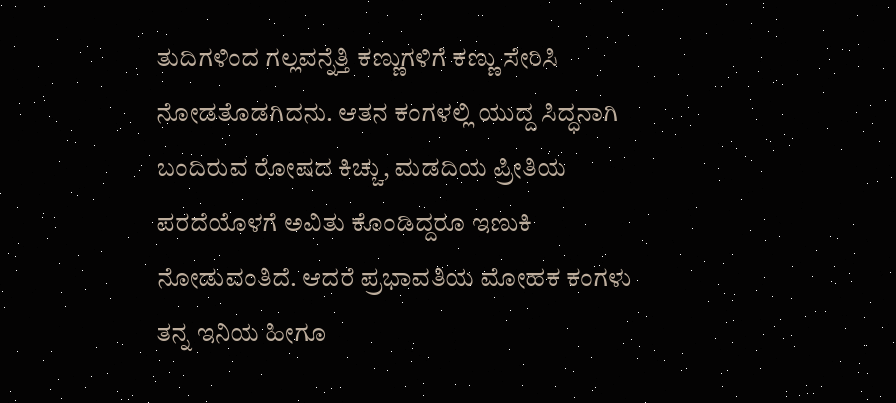ತುದಿಗಳಿಂದ ಗಲ್ಲವನ್ನೆತ್ತಿ ಕಣ್ಣುಗಳಿಗೆ ಕಣ್ಣು ಸೇರಿಸಿ ನೋಡತೊಡಗಿದನು. ಆತನ ಕಂಗಳಲ್ಲಿ ಯುದ್ದ ಸಿದ್ಧನಾಗಿ ಬಂದಿರುವ ರೋಷದ ಕಿಚ್ಚು, ಮಡದಿಯ ಪ್ರೀತಿಯ ಪರದೆಯೊಳಗೆ ಅವಿತು ಕೊಂಡಿದ್ದರೂ ಇಣುಕಿ ನೋಡುವಂತಿದೆ. ಆದರೆ ಪ್ರಭಾವತಿಯ ಮೋಹಕ ಕಂಗಳು ತನ್ನ ಇನಿಯ ಹೀಗೂ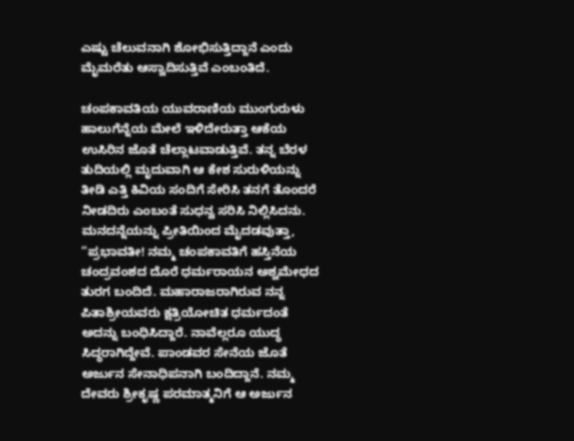ಎಷ್ಟು ಚೆಲುವನಾಗಿ ಶೋಭಿಸುತ್ತಿದ್ದಾನೆ ಎಂದು ಮೈಮರೆತು ಆಸ್ವಾದಿಸುತ್ತಿವೆ ಎಂಬಂತಿದೆ.

ಚಂಪಕಾವತಿಯ ಯುವರಾಣಿಯ ಮುಂಗುರುಳು ಹಾಲುಗೆನ್ನೆಯ ಮೇಲೆ ಇಳಿದೇರುತ್ತಾ ಆಕೆಯ ಉಸಿರಿನ ಜೊತೆ ಚೆಲ್ಲಾಟವಾಡುತ್ತಿವೆ. ತನ್ನ ಬೆರಳ ತುದಿಯಲ್ಲಿ ಮೃದುವಾಗಿ ಆ ಕೇಶ ಸುರುಳಿಯನ್ನು ತೀಡಿ ಎತ್ತಿ ಕಿವಿಯ ಸಂದಿಗೆ ಸೇರಿಸಿ ತನಗೆ ತೊಂದರೆ ನೀಡದಿರು ಎಂಬಂತೆ ಸುಧನ್ವ ಸರಿಸಿ ನಿಲ್ಲಿಸಿದನು. ಮನದನ್ನೆಯನ್ನು ಪ್ರೀತಿಯಿಂದ ಮೈದಡವುತ್ತಾ, “ಪ್ರಭಾವತೀ! ನಮ್ಮ ಚಂಪಕಾವತಿಗೆ ಹಸ್ತಿನೆಯ ಚಂದ್ರವಂಶದ ದೊರೆ ಧರ್ಮರಾಯನ ಅಶ್ವಮೇಧದ ತುರಗ ಬಂದಿದೆ. ಮಹಾರಾಜರಾಗಿರುವ ನನ್ನ ಪಿತಾಶ್ರೀಯವರು ಕ್ಷತ್ರಿಯೋಚಿತ ಧರ್ಮದಂತೆ ಅದನ್ನು ಬಂಧಿಸಿದ್ದಾರೆ. ನಾವೆಲ್ಲರೂ ಯುದ್ಧ ಸಿದ್ಧರಾಗಿದ್ದೇವೆ. ಪಾಂಡವರ ಸೇನೆಯ ಜೊತೆ ಅರ್ಜುನ ಸೇನಾಧಿಪನಾಗಿ ಬಂದಿದ್ದಾನೆ. ನಮ್ಮ ದೇವರು ಶ್ರೀಕೃಷ್ಣ ಪರಮಾತ್ಮನಿಗೆ ಆ ಅರ್ಜುನ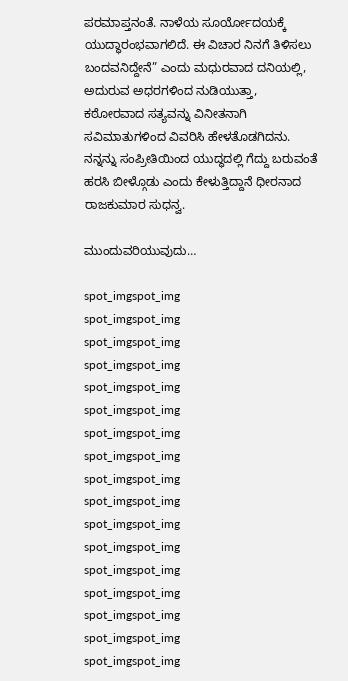ಪರಮಾಪ್ತನಂತೆ. ನಾಳೆಯ ಸೂರ್ಯೋದಯಕ್ಕೆ ಯುದ್ಧಾರಂಭವಾಗಲಿದೆ. ಈ ವಿಚಾರ ನಿನಗೆ ತಿಳಿಸಲು ಬಂದವನಿದ್ದೇನೆ” ಎಂದು ಮಧುರವಾದ ದನಿಯಲ್ಲಿ, ಅದುರುವ ಅಧರಗಳಿಂದ ನುಡಿಯುತ್ತಾ, ಕಠೋರವಾದ ಸತ್ಯವನ್ನು ವಿನೀತನಾಗಿ ಸವಿಮಾತುಗಳಿಂದ ವಿವರಿಸಿ ಹೇಳತೊಡಗಿದನು. ನನ್ನನ್ನು ಸಂಪ್ರೀತಿಯಿಂದ ಯುದ್ಧದಲ್ಲಿ ಗೆದ್ದು ಬರುವಂತೆ ಹರಸಿ ಬೀಳ್ಗೊಡು ಎಂದು ಕೇಳುತ್ತಿದ್ದಾನೆ ಧೀರನಾದ ರಾಜಕುಮಾರ ಸುಧನ್ವ.

ಮುಂದುವರಿಯುವುದು…

spot_imgspot_img
spot_imgspot_img
spot_imgspot_img
spot_imgspot_img
spot_imgspot_img
spot_imgspot_img
spot_imgspot_img
spot_imgspot_img
spot_imgspot_img
spot_imgspot_img
spot_imgspot_img
spot_imgspot_img
spot_imgspot_img
spot_imgspot_img
spot_imgspot_img
spot_imgspot_img
spot_imgspot_img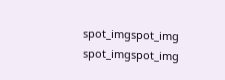spot_imgspot_img
spot_imgspot_img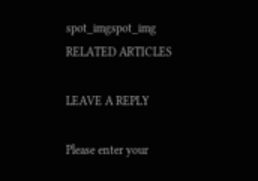spot_imgspot_img
RELATED ARTICLES

LEAVE A REPLY

Please enter your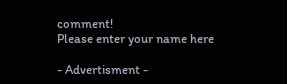comment!
Please enter your name here

- Advertisment -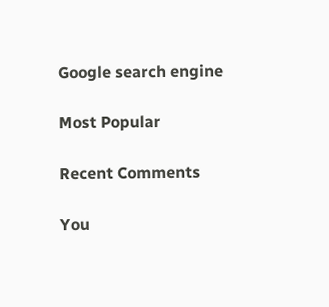Google search engine

Most Popular

Recent Comments

You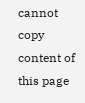cannot copy content of this page